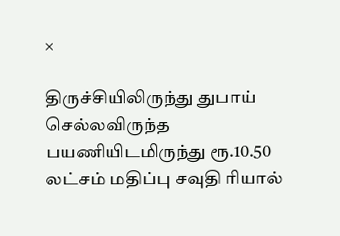×

திருச்சியிலிருந்து துபாய் செல்லவிருந்த பயணியிடமிருந்து ரூ.10.50 லட்சம் மதிப்பு சவுதி ரியால்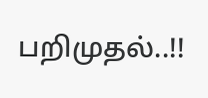பறிமுதல்..!!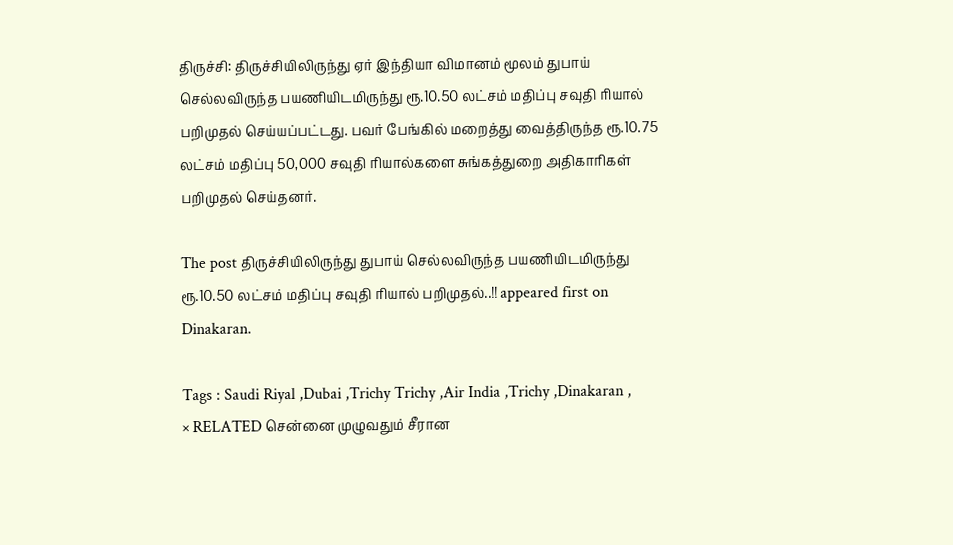திருச்சி: திருச்சியிலிருந்து ஏர் இந்தியா விமானம் மூலம் துபாய் செல்லவிருந்த பயணியிடமிருந்து ரூ.10.50 லட்சம் மதிப்பு சவுதி ரியால் பறிமுதல் செய்யப்பட்டது. பவர் பேங்கில் மறைத்து வைத்திருந்த ரூ.10.75 லட்சம் மதிப்பு 50,000 சவுதி ரியால்களை சுங்கத்துறை அதிகாரிகள் பறிமுதல் செய்தனர்.

The post திருச்சியிலிருந்து துபாய் செல்லவிருந்த பயணியிடமிருந்து ரூ.10.50 லட்சம் மதிப்பு சவுதி ரியால் பறிமுதல்..!! appeared first on Dinakaran.

Tags : Saudi Riyal ,Dubai ,Trichy Trichy ,Air India ,Trichy ,Dinakaran ,
× RELATED சென்னை முழுவதும் சீரான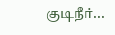குடிநீர்...